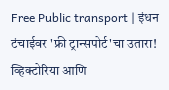Free Public transport | इंधन टंचाईवर 'फ्री ट्रान्सपोर्ट'चा उतारा! व्हिक्टोरिया आणि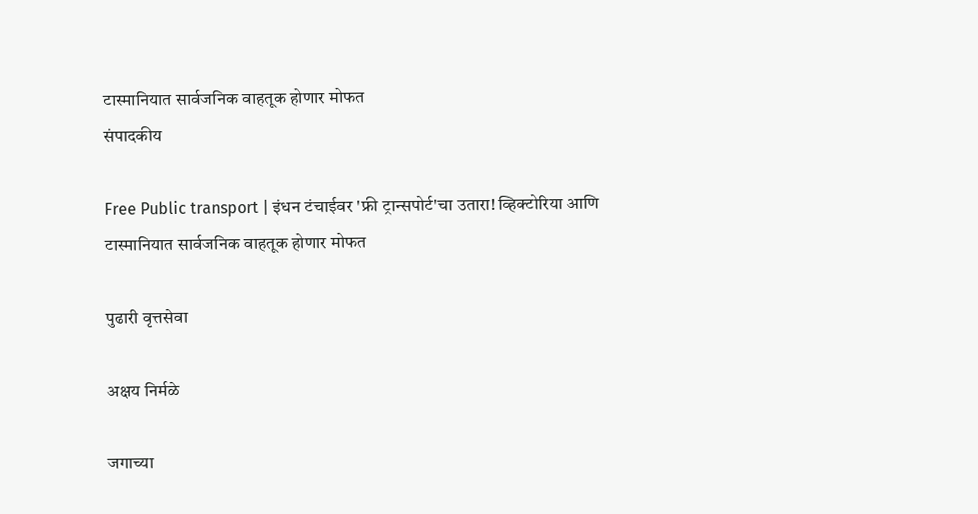टास्मानियात सार्वजनिक वाहतूक होणार मोफत
संपादकीय

Free Public transport | इंधन टंचाईवर 'फ्री ट्रान्सपोर्ट'चा उतारा! व्हिक्टोरिया आणि टास्मानियात सार्वजनिक वाहतूक होणार मोफत

पुढारी वृत्तसेवा

अक्षय निर्मळे

जगाच्या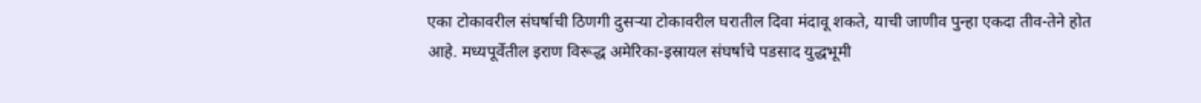एका टोकावरील संघर्षाची ठिणगी दुसर्‍या टोकावरील घरातील दिवा मंदावू शकते, याची जाणीव पुन्हा एकदा तीव-तेने होत आहे. मध्यपूर्वेतील इराण विरूद्ध अमेरिका-इस्रायल संघर्षाचे पडसाद युद्धभूमी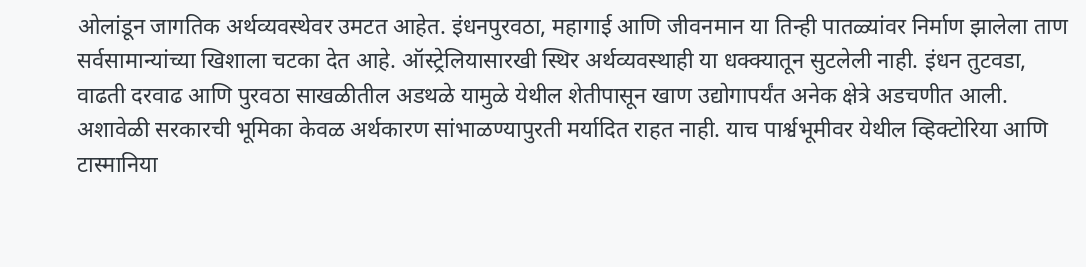ओलांडून जागतिक अर्थव्यवस्थेवर उमटत आहेत. इंधनपुरवठा, महागाई आणि जीवनमान या तिन्ही पातळ्यांवर निर्माण झालेला ताण सर्वसामान्यांच्या खिशाला चटका देत आहे. ऑस्ट्रेलियासारखी स्थिर अर्थव्यवस्थाही या धक्क्यातून सुटलेली नाही. इंधन तुटवडा, वाढती दरवाढ आणि पुरवठा साखळीतील अडथळे यामुळे येथील शेतीपासून खाण उद्योगापर्यंत अनेक क्षेत्रे अडचणीत आली. अशावेळी सरकारची भूमिका केवळ अर्थकारण सांभाळण्यापुरती मर्यादित राहत नाही. याच पार्श्वभूमीवर येथील व्हिक्टोरिया आणि टास्मानिया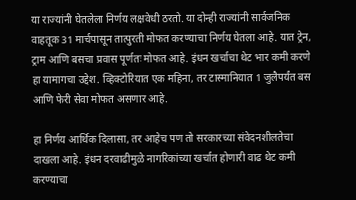या राज्यांनी घेतलेला निर्णय लक्षवेधी ठरतो. या दोन्ही राज्यांनी सार्वजनिक वाहतूक 31 मार्चपासून तात्पुरती मोफत करण्याचा निर्णय घेतला आहे. यात ट्रेन, ट्राम आणि बसचा प्रवास पूर्णतः मोफत आहे. इंधन खर्चाचा थेट भार कमी करणे हा यामागचा उद्देश. व्हिक्टोरियात एक महिना, तर टास्मानियात 1 जुलैपर्यंत बस आणि फेरी सेवा मोफत असणार आहे.

हा निर्णय आर्थिक दिलासा, तर आहेच पण तो सरकारच्या संवेदनशीलतेचा दाखला आहे. इंधन दरवाढीमुळे नागरिकांच्या खर्चात होणारी वाढ थेट कमी करण्याचा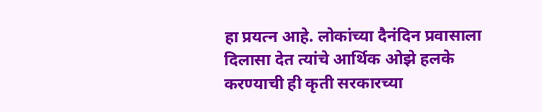हा प्रयत्न आहे. लोकांच्या दैनंदिन प्रवासाला दिलासा देत त्यांचे आर्थिक ओझे हलके करण्याची ही कृती सरकारच्या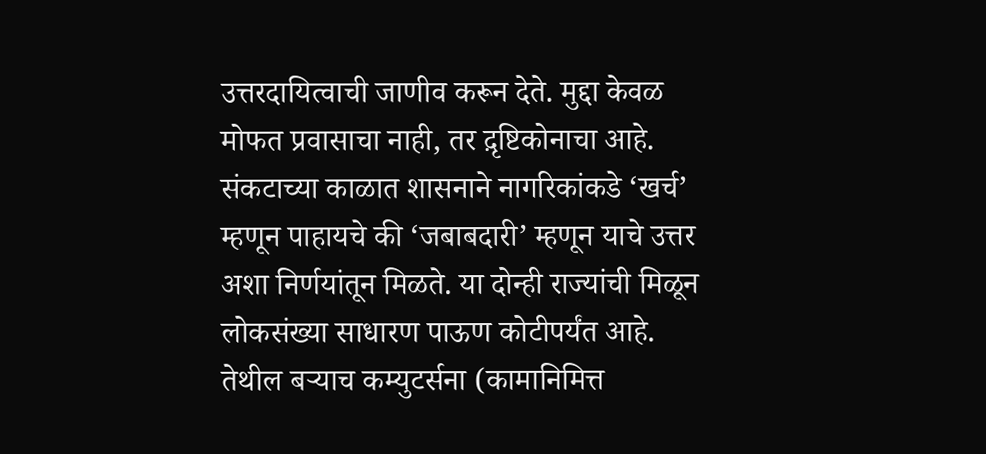उत्तरदायित्वाची जाणीव करून देते. मुद्दा केवळ मोफत प्रवासाचा नाही, तर द़ृष्टिकोनाचा आहे. संकटाच्या काळात शासनाने नागरिकांकडे ‘खर्च’ म्हणून पाहायचे की ‘जबाबदारी’ म्हणून याचे उत्तर अशा निर्णयांतून मिळते. या दोन्ही राज्यांची मिळून लोकसंख्या साधारण पाऊण कोटीपर्यंत आहे. तेथील बर्‍याच कम्युटर्सना (कामानिमित्त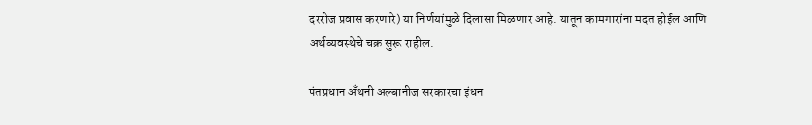दररोज प्रवास करणारे) या निर्णयांमुळे दिलासा मिळणार आहे. यातून कामगारांना मदत होईल आणि अर्थव्यवस्थेचे चक्र सुरू राहील.

पंतप्रधान अँथनी अल्बानीज सरकारचा इंधन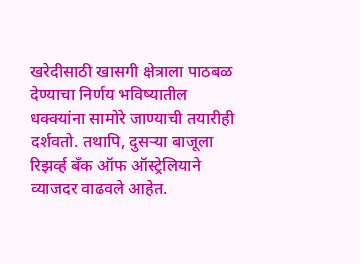खरेदीसाठी खासगी क्षेत्राला पाठबळ देण्याचा निर्णय भविष्यातील धक्क्यांना सामोरे जाण्याची तयारीही दर्शवतो. तथापि, दुसर्‍या बाजूला रिझर्व्ह बँक ऑफ ऑस्ट्रेलियाने व्याजदर वाढवले आहेत.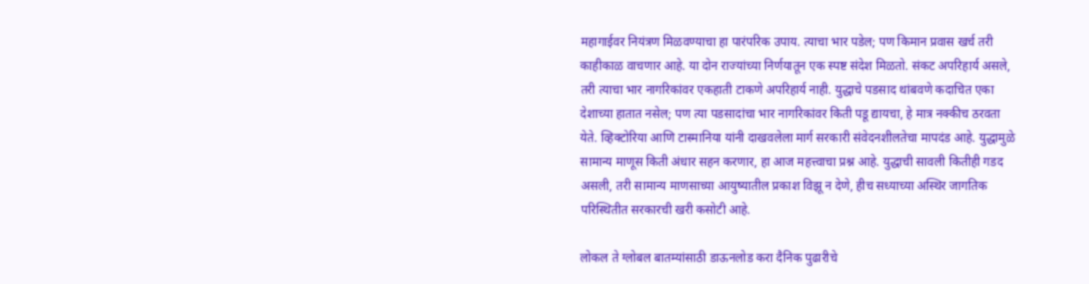महागाईवर नियंत्रण मिळवण्याचा हा पारंपरिक उपाय. त्याचा भार पडेल; पण किमान प्रवास खर्च तरी काहीकाळ वाचणार आहे. या दोन राज्यांच्या निर्णयातून एक स्पष्ट संदेश मिळतो. संकट अपरिहार्य असले, तरी त्याचा भार नागरिकांवर एकहाती टाकणे अपरिहार्य नाही. युद्धाचे पडसाद थांबवणे कदाचित एका देशाच्या हातात नसेल; पण त्या पडसादांचा भार नागरिकांवर किती पडू द्यायचा, हे मात्र नक्कीच ठरवता येते. व्हिक्टोरिया आणि टास्मानिया यांनी दाखवलेला मार्ग सरकारी संवेदनशीलतेचा मापदंड आहे. युद्धामुळे सामान्य माणूस किती अंधार सहन करणार, हा आज महत्त्वाचा प्रश्न आहे. युद्धाची सावली कितीही गडद असली, तरी सामान्य माणसाच्या आयुष्यातील प्रकाश विझू न देणे, हीच सध्याच्या अस्थिर जागतिक परिस्थितीत सरकारची खरी कसोटी आहे.

लोकल ते ग्लोबल बातम्यांसाठी डाऊनलोड करा दैनिक पुढारीचे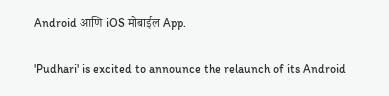Android आणि iOS मोबाईल App.

'Pudhari' is excited to announce the relaunch of its Android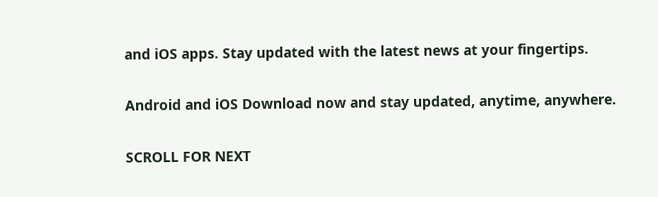and iOS apps. Stay updated with the latest news at your fingertips.

Android and iOS Download now and stay updated, anytime, anywhere.

SCROLL FOR NEXT